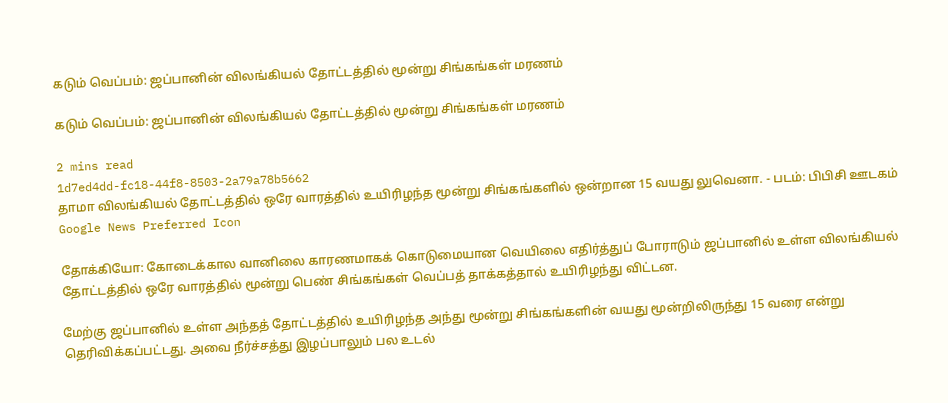கடும் வெப்பம்: ஜப்பானின் விலங்கியல் தோட்டத்தில் மூன்று சிங்கங்கள் மரணம்

கடும் வெப்பம்: ஜப்பானின் விலங்கியல் தோட்டத்தில் மூன்று சிங்கங்கள் மரணம்

2 mins read
1d7ed4dd-fc18-44f8-8503-2a79a78b5662
தாமா விலங்கியல் தோட்டத்தில் ஒரே வாரத்தில் உயிரிழந்த மூன்று சிங்கங்களில் ஒன்றான 15 வயது லுவெனா. - படம்: பிபிசி ஊடகம்
Google News Preferred Icon

தோக்கியோ: கோடைக்கால வானிலை காரணமாகக் கொடுமையான வெயிலை எதிர்த்துப் போராடும் ஜப்பானில் உள்ள விலங்கியல் தோட்டத்தில் ஒரே வாரத்தில் மூன்று பெண் சிங்கங்கள் வெப்பத் தாக்கத்தால் உயிரிழந்து விட்டன.

மேற்கு ஜப்பானில் உள்ள அந்தத் தோட்டத்தில் உயிரிழந்த அந்து மூன்று சிங்கங்களின் வயது மூன்றிலிருந்து 15 வரை என்று தெரிவிக்கப்பட்டது. அவை நீர்ச்சத்து இழப்பாலும் பல உடல்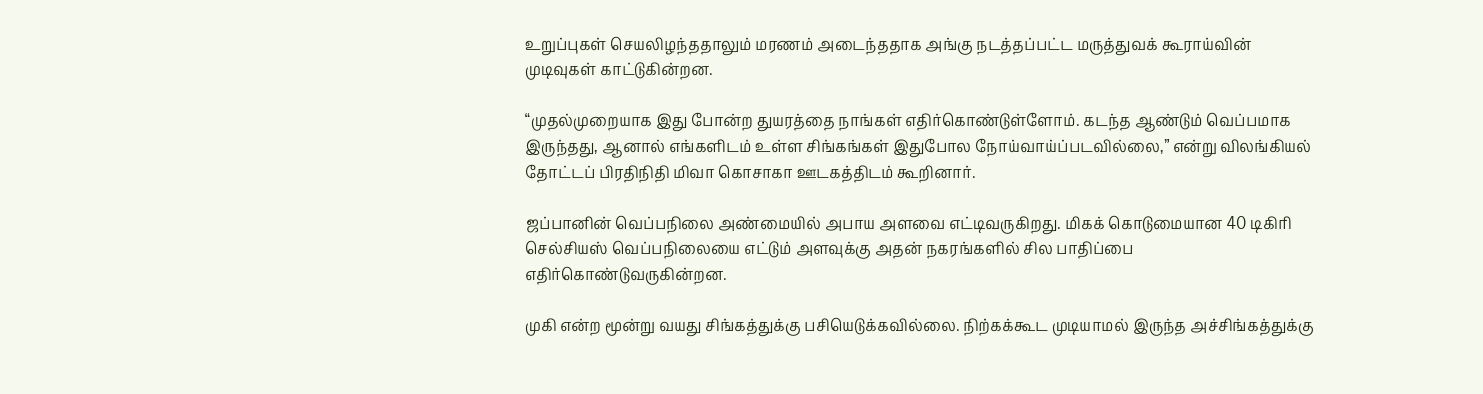உறுப்புகள் செயலிழந்ததாலும் மரணம் அடைந்ததாக அங்கு நடத்தப்பட்ட மருத்துவக் கூராய்வின் முடிவுகள் காட்டுகின்றன.

“முதல்முறையாக இது போன்ற துயரத்தை நாங்கள் எதிர்கொண்டுள்ளோம். கடந்த ஆண்டும் வெப்பமாக இருந்தது, ஆனால் எங்களிடம் உள்ள சிங்கங்கள் இதுபோல நோய்வாய்ப்படவில்லை,” என்று விலங்கியல் தோட்டப் பிரதிநிதி மிவா கொசாகா ஊடகத்திடம் கூறினார்.

ஜப்பானின் வெப்பநிலை அண்மையில் அபாய அளவை எட்டிவருகிறது. மிகக் கொடுமையான 40 டிகிரி செல்சியஸ் வெப்பநிலையை எட்டும் அளவுக்கு அதன் நகரங்களில் சில பாதிப்பை எதிர்கொண்டுவருகின்றன.

முகி என்ற மூன்று வயது சிங்கத்துக்கு பசியெடுக்கவில்லை. நிற்கக்கூட முடியாமல் இருந்த அச்சிங்கத்துக்கு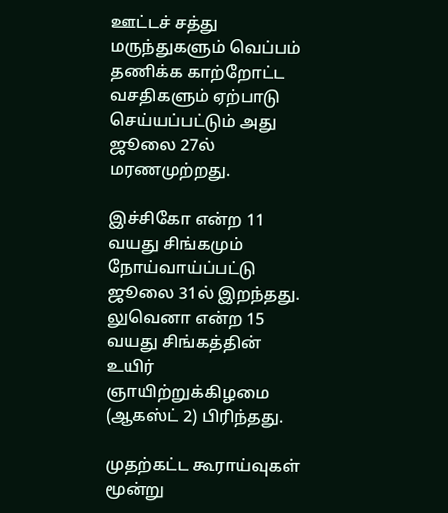ஊட்டச் சத்து மருந்துகளும் வெப்பம் தணிக்க காற்றோட்ட வசதிகளும் ஏற்பாடு செய்யப்பட்டும் அது ஜூலை 27ல் மரணமுற்றது.

இச்சிகோ என்ற 11 வயது சிங்கமும் நோய்வாய்ப்பட்டு ஜூலை 31ல் இறந்தது. லுவெனா என்ற 15 வயது சிங்கத்தின் உயிர் ஞாயிற்றுக்கிழமை (ஆகஸ்ட் 2) பிரிந்தது.

முதற்கட்ட கூராய்வுகள் மூன்று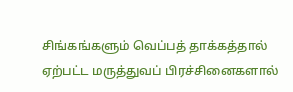சிங்கங்களும் வெப்பத் தாக்கத்தால் ஏற்பட்ட மருத்துவப் பிரச்சினைகளால்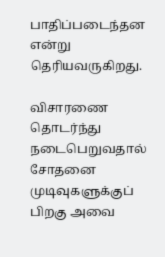பாதிப்படைந்தன என்று தெரியவருகிறது.

விசாரணை தொடர்ந்து நடைபெறுவதால் சோதனை முடிவுகளுக்குப் பிறகு அவை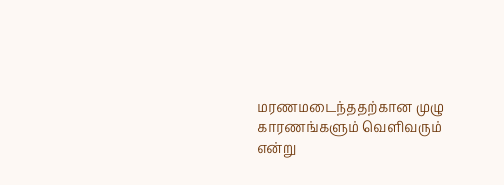மரணமடைந்ததற்கான முழு காரணங்களும் வெளிவரும் என்று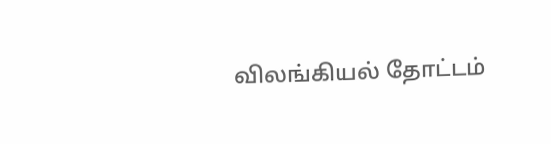விலங்கியல் தோட்டம்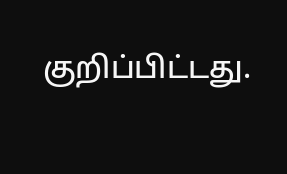குறிப்பிட்டது.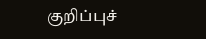குறிப்புச்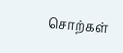சொற்கள்